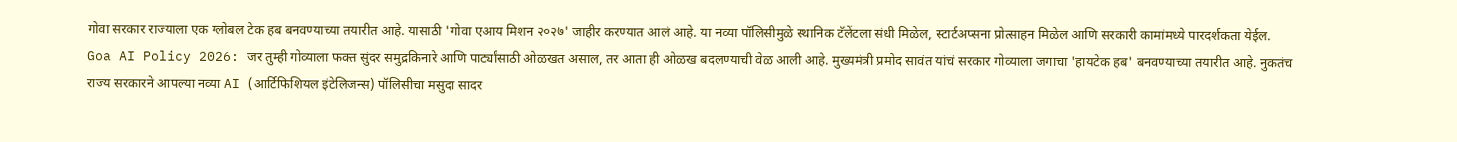गोवा सरकार राज्याला एक ग्लोबल टेक हब बनवण्याच्या तयारीत आहे. यासाठी 'गोवा एआय मिशन २०२७' जाहीर करण्यात आलं आहे. या नव्या पॉलिसीमुळे स्थानिक टॅलेंटला संधी मिळेल, स्टार्टअप्सना प्रोत्साहन मिळेल आणि सरकारी कामांमध्ये पारदर्शकता येईल.
Goa AI Policy 2026: जर तुम्ही गोव्याला फक्त सुंदर समुद्रकिनारे आणि पार्ट्यांसाठी ओळखत असाल, तर आता ही ओळख बदलण्याची वेळ आली आहे. मुख्यमंत्री प्रमोद सावंत यांचं सरकार गोव्याला जगाचा 'हायटेक हब' बनवण्याच्या तयारीत आहे. नुकतंच राज्य सरकारने आपल्या नव्या AI (आर्टिफिशियल इंटेलिजन्स) पॉलिसीचा मसुदा सादर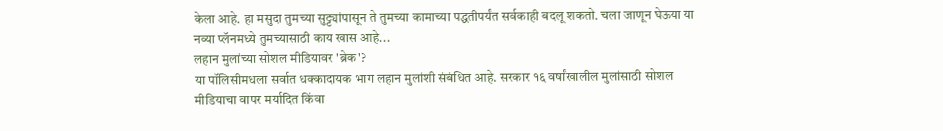केला आहे. हा मसुदा तुमच्या सुट्ट्यांपासून ते तुमच्या कामाच्या पद्धतीपर्यंत सर्वकाही बदलू शकतो. चला जाणून घेऊया या नव्या प्लॅनमध्ये तुमच्यासाठी काय खास आहे...
लहान मुलांच्या सोशल मीडियावर 'ब्रेक'?
या पॉलिसीमधला सर्वात धक्कादायक भाग लहान मुलांशी संबंधित आहे. सरकार १६ वर्षांखालील मुलांसाठी सोशल मीडियाचा वापर मर्यादित किंवा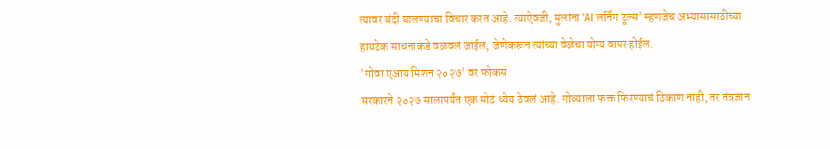त्यावर बंदी घालण्याचा विचार करत आहे. त्याऐवजी, मुलांना 'AI लर्निंग टूल्स' म्हणजेच अभ्यासासाठीच्या हायटेक साधनाकडे वळवलं जाईल, जेणेकरून त्यांच्या वेळेचा योग्य वापर होईल.
'गोवा एआय मिशन २०२७' वर फोकस
सरकारने २०२७ सालापर्यंत एक मोठं ध्येय ठेवलं आहे. गोव्याला फक्त फिरण्याचं ठिकाण नाही, तर तंत्रज्ञान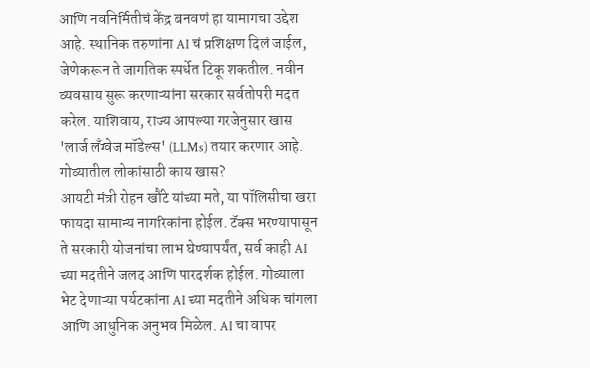आणि नवनिर्मितीचं केंद्र बनवणं हा यामागचा उद्देश आहे. स्थानिक तरुणांना AI चं प्रशिक्षण दिलं जाईल, जेणेकरून ते जागतिक स्पर्धेत टिकू शकतील. नवीन व्यवसाय सुरू करणाऱ्यांना सरकार सर्वतोपरी मदत करेल. याशिवाय, राज्य आपल्या गरजेनुसार खास 'लार्ज लँग्वेज मॉडेल्स' (LLMs) तयार करणार आहे.
गोव्यातील लोकांसाठी काय खास?
आयटी मंत्री रोहन खौंटे यांच्या मते, या पॉलिसीचा खरा फायदा सामान्य नागरिकांना होईल. टॅक्स भरण्यापासून ते सरकारी योजनांचा लाभ घेण्यापर्यंत, सर्व काही AI च्या मदतीने जलद आणि पारदर्शक होईल. गोव्याला भेट देणाऱ्या पर्यटकांना AI च्या मदतीने अधिक चांगला आणि आधुनिक अनुभव मिळेल. AI चा वापर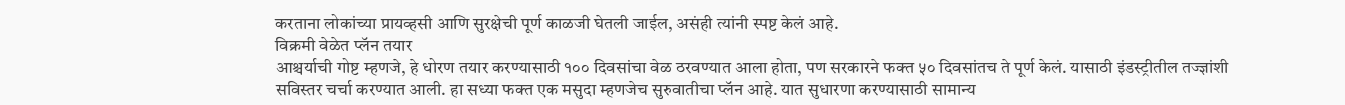करताना लोकांच्या प्रायव्हसी आणि सुरक्षेची पूर्ण काळजी घेतली जाईल, असंही त्यांनी स्पष्ट केलं आहे.
विक्रमी वेळेत प्लॅन तयार
आश्चर्याची गोष्ट म्हणजे, हे धोरण तयार करण्यासाठी १०० दिवसांचा वेळ ठरवण्यात आला होता, पण सरकारने फक्त ५० दिवसांतच ते पूर्ण केलं. यासाठी इंडस्ट्रीतील तज्ज्ञांशी सविस्तर चर्चा करण्यात आली. हा सध्या फक्त एक मसुदा म्हणजेच सुरुवातीचा प्लॅन आहे. यात सुधारणा करण्यासाठी सामान्य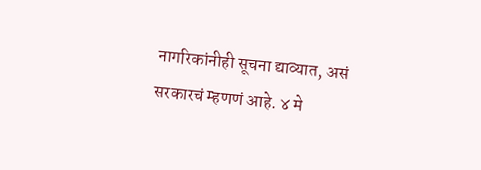नागरिकांनीही सूचना द्याव्यात, असं सरकारचं म्हणणं आहे. ४ मे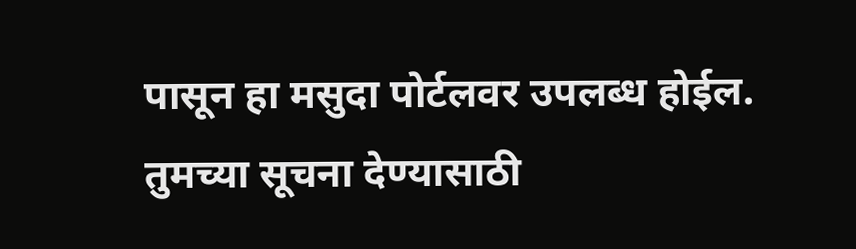पासून हा मसुदा पोर्टलवर उपलब्ध होईल. तुमच्या सूचना देण्यासाठी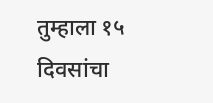तुम्हाला १५ दिवसांचा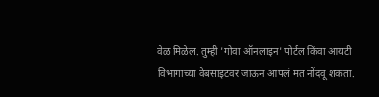वेळ मिळेल. तुम्ही 'गोवा ऑनलाइन' पोर्टल किंवा आयटी विभागाच्या वेबसाइटवर जाऊन आपलं मत नोंदवू शकता.